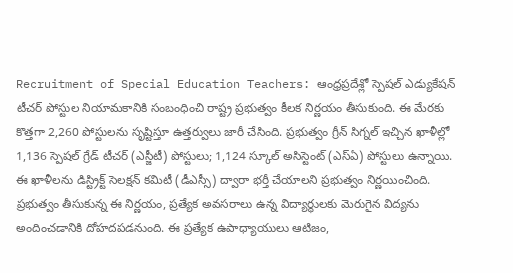Recruitment of Special Education Teachers: ఆంధ్రప్రదేశ్లో స్పెషల్ ఎడ్యుకేషన్ టీచర్ పోస్టుల నియామకానికి సంబంధించి రాష్ట్ర ప్రభుత్వం కీలక నిర్ణయం తీసుకుంది. ఈ మేరకు కొత్తగా 2,260 పోస్టులను సృష్టిస్తూ ఉత్తర్వులు జారీ చేసింది. ప్రభుత్వం గ్రీన్ సిగ్నల్ ఇచ్చిన ఖాళీల్లో 1,136 స్పెషల్ గ్రేడ్ టీచర్ (ఎస్జీటీ) పోస్టులు; 1,124 స్కూల్ అసిస్టెంట్ (ఎస్ఏ) పోస్టులు ఉన్నాయి. ఈ ఖాళీలను డిస్ట్రిక్ట్ సెలక్షన్ కమిటీ (డీఎస్సీ) ద్వారా భర్తీ చేయాలని ప్రభుత్వం నిర్ణయించింది. ప్రభుత్వం తీసుకున్న ఈ నిర్ణయం, ప్రత్యేక అవసరాలు ఉన్న విద్యార్థులకు మెరుగైన విద్యను అందించడానికి దోహదపడనుంది. ఈ ప్రత్యేక ఉపాధ్యాయులు ఆటిజం,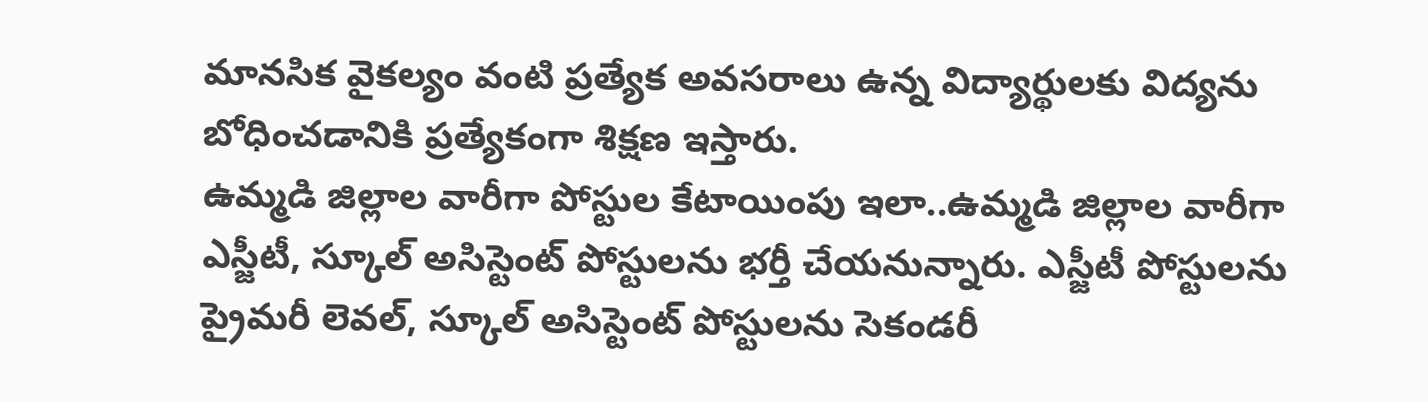మానసిక వైకల్యం వంటి ప్రత్యేక అవసరాలు ఉన్న విద్యార్థులకు విద్యను బోధించడానికి ప్రత్యేకంగా శిక్షణ ఇస్తారు.
ఉమ్మడి జిల్లాల వారీగా పోస్టుల కేటాయింపు ఇలా..ఉమ్మడి జిల్లాల వారీగా ఎస్జీటీ, స్కూల్ అసిస్టెంట్ పోస్టులను భర్తీ చేయనున్నారు. ఎస్జీటీ పోస్టులను ప్రైమరీ లెవల్, స్కూల్ అసిస్టెంట్ పోస్టులను సెకండరీ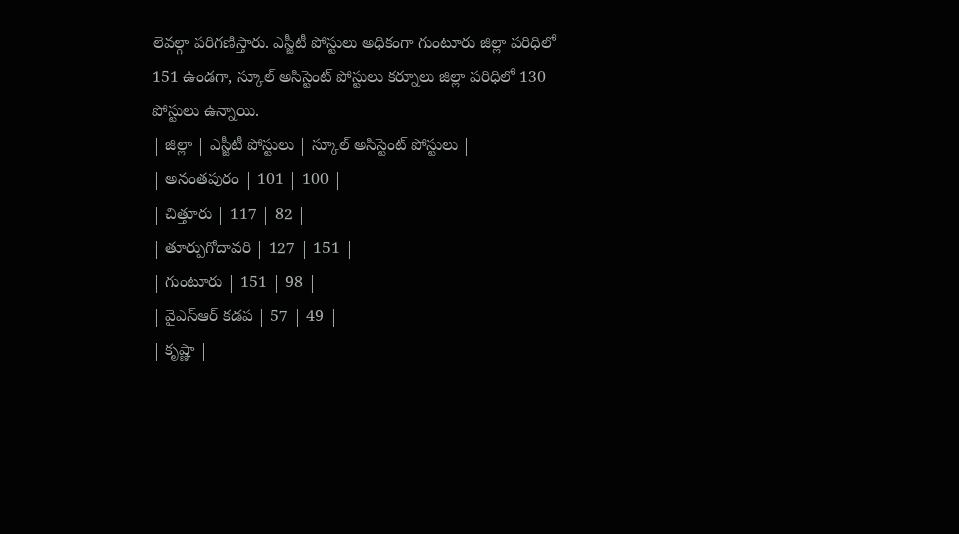లెవల్గా పరిగణిస్తారు. ఎస్జీటీ పోస్టులు అధికంగా గుంటూరు జిల్లా పరిధిలో 151 ఉండగా, స్కూల్ అసిస్టెంట్ పోస్టులు కర్నూలు జిల్లా పరిధిలో 130 పోస్టులు ఉన్నాయి.
| జిల్లా | ఎస్జీటీ పోస్టులు | స్కూల్ అసిస్టెంట్ పోస్టులు |
| అనంతపురం | 101 | 100 |
| చిత్తూరు | 117 | 82 |
| తూర్పుగోదావరి | 127 | 151 |
| గుంటూరు | 151 | 98 |
| వైఎస్ఆర్ కడప | 57 | 49 |
| కృష్ణా |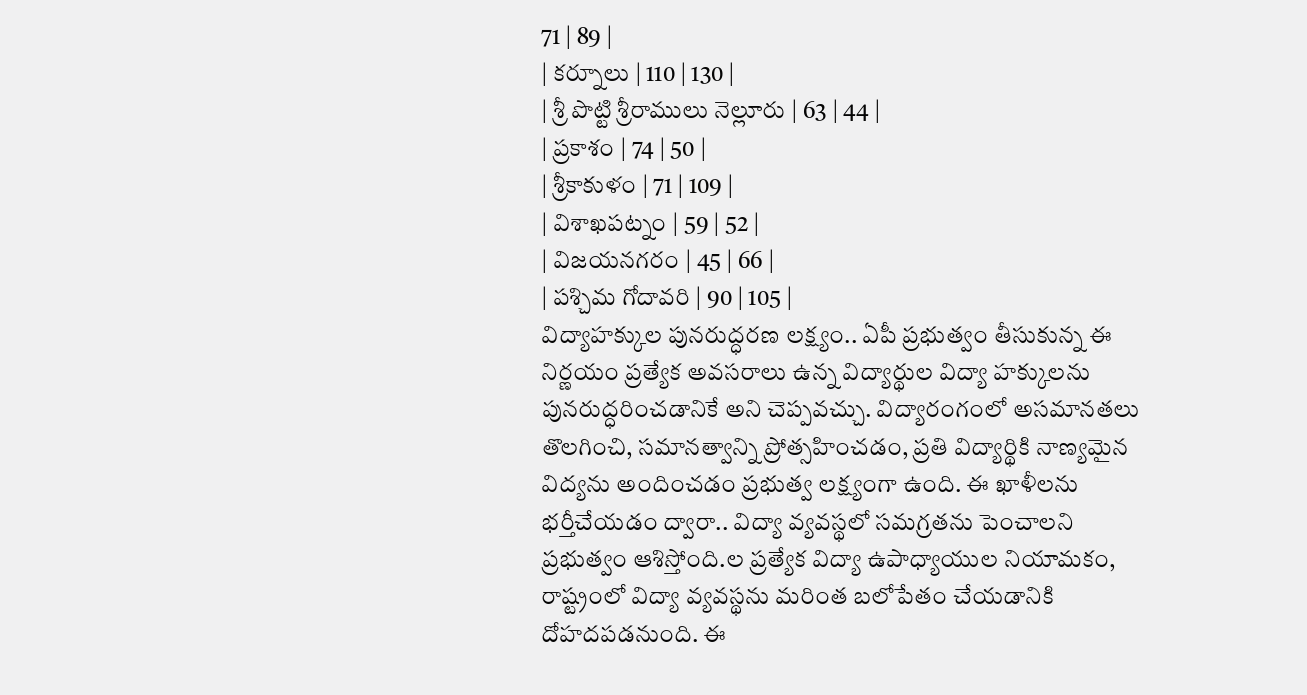71 | 89 |
| కర్నూలు | 110 | 130 |
| శ్రీ పొట్టి శ్రీరాములు నెల్లూరు | 63 | 44 |
| ప్రకాశం | 74 | 50 |
| శ్రీకాకుళం | 71 | 109 |
| విశాఖపట్నం | 59 | 52 |
| విజయనగరం | 45 | 66 |
| పశ్చిమ గోదావరి | 90 | 105 |
విద్యాహక్కుల పునరుద్ధరణ లక్ష్యం.. ఏపీ ప్రభుత్వం తీసుకున్న ఈ నిర్ణయం ప్రత్యేక అవసరాలు ఉన్న విద్యార్థుల విద్యా హక్కులను పునరుద్ధరించడానికే అని చెప్పవచ్చు. విద్యారంగంలో అసమానతలు తొలగించి, సమానత్వాన్ని ప్రోత్సహించడం, ప్రతి విద్యార్థికి నాణ్యమైన విద్యను అందించడం ప్రభుత్వ లక్ష్యంగా ఉంది. ఈ ఖాళీలను భర్తీచేయడం ద్వారా.. విద్యా వ్యవస్థలో సమగ్రతను పెంచాలని ప్రభుత్వం ఆశిస్తోంది.ల ప్రత్యేక విద్యా ఉపాధ్యాయుల నియామకం, రాష్ట్రంలో విద్యా వ్యవస్థను మరింత బలోపేతం చేయడానికి దోహదపడనుంది. ఈ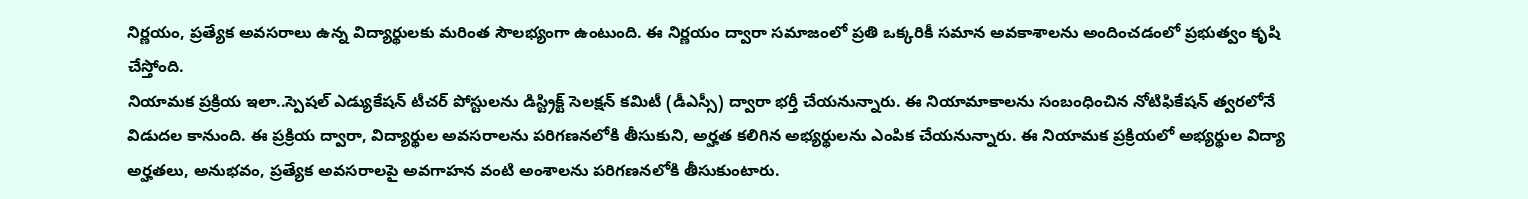నిర్ణయం, ప్రత్యేక అవసరాలు ఉన్న విద్యార్థులకు మరింత సౌలభ్యంగా ఉంటుంది. ఈ నిర్ణయం ద్వారా సమాజంలో ప్రతి ఒక్కరికీ సమాన అవకాశాలను అందించడంలో ప్రభుత్వం కృషి చేస్తోంది.
నియామక ప్రక్రియ ఇలా..స్పెషల్ ఎడ్యుకేషన్ టీచర్ పోస్టులను డిస్ట్రిక్ట్ సెలక్షన్ కమిటీ (డీఎస్సీ) ద్వారా భర్తీ చేయనున్నారు. ఈ నియామాకాలను సంబంధించిన నోటిఫికేషన్ త్వరలోనే విడుదల కానుంది. ఈ ప్రక్రియ ద్వారా, విద్యార్థుల అవసరాలను పరిగణనలోకి తీసుకుని, అర్హత కలిగిన అభ్యర్థులను ఎంపిక చేయనున్నారు. ఈ నియామక ప్రక్రియలో అభ్యర్థుల విద్యా అర్హతలు, అనుభవం, ప్రత్యేక అవసరాలపై అవగాహన వంటి అంశాలను పరిగణనలోకి తీసుకుంటారు.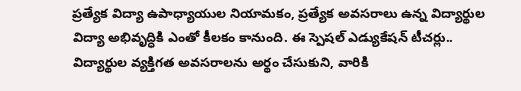ప్రత్యేక విద్యా ఉపాధ్యాయుల నియామకం, ప్రత్యేక అవసరాలు ఉన్న విద్యార్థుల విద్యా అభివృద్ధికి ఎంతో కీలకం కానుంది. ఈ స్పెషల్ ఎడ్యుకేషన్ టీచర్లు.. విద్యార్థుల వ్యక్తిగత అవసరాలను అర్థం చేసుకుని, వారికి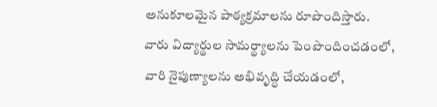అనుకూలమైన పాఠ్యక్రమాలను రూపొందిస్తారు. వారు విద్యార్థుల సామర్థ్యాలను పెంపొందించడంలో, వారి నైపుణ్యాలను అభివృద్ధి చేయడంలో,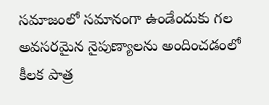సమాజంలో సమానంగా ఉండేందుకు గల అవసరమైన నైపుణ్యాలను అందించడంలో కీలక పాత్ర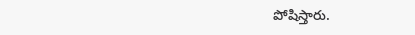పోషిస్తారు.